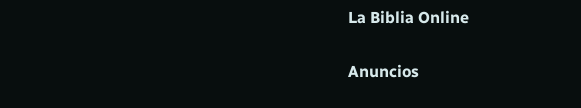La Biblia Online

Anuncios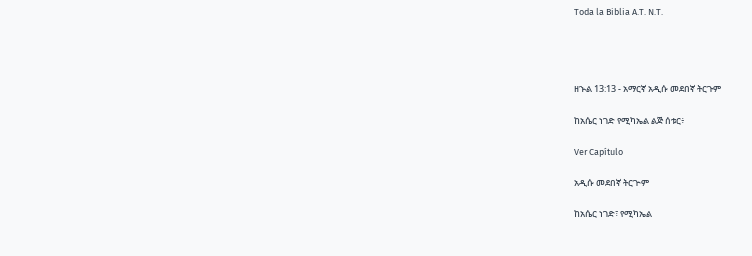Toda la Biblia A.T. N.T.




ዘኍል 13:13 - አማርኛ አዲሱ መደበኛ ትርጉም

ከአሴር ነገድ የሚካኤል ልጅ ሰቱር፥

Ver Capítulo

አዲሱ መደበኛ ትርጒም

ከአሴር ነገድ፣ የሚካኤል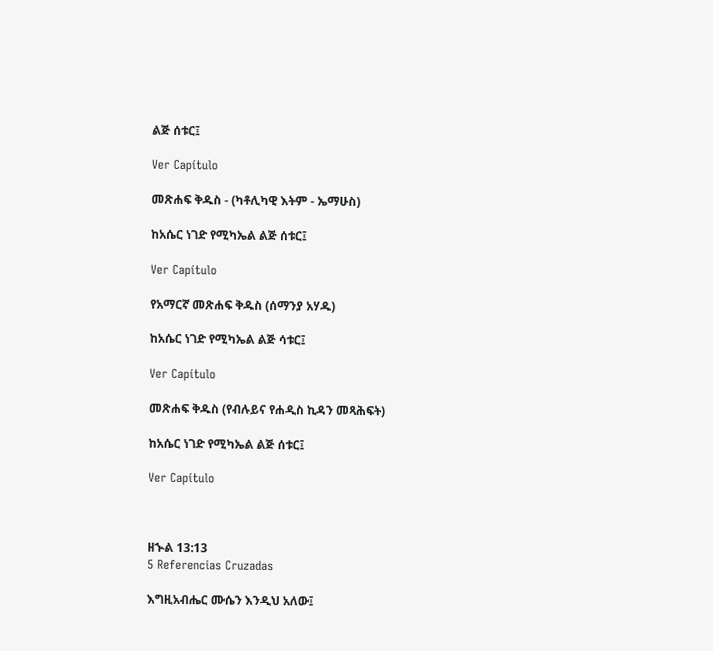ልጅ ሰቱር፤

Ver Capítulo

መጽሐፍ ቅዱስ - (ካቶሊካዊ እትም - ኤማሁስ)

ከአሴር ነገድ የሚካኤል ልጅ ሰቱር፤

Ver Capítulo

የአማርኛ መጽሐፍ ቅዱስ (ሰማንያ አሃዱ)

ከአሴር ነገድ የሚካኤል ልጅ ሳቱር፤

Ver Capítulo

መጽሐፍ ቅዱስ (የብሉይና የሐዲስ ኪዳን መጻሕፍት)

ከአሴር ነገድ የሚካኤል ልጅ ሰቱር፤

Ver Capítulo



ዘኍል 13:13
5 Referencias Cruzadas

እግዚአብሔር ሙሴን እንዲህ አለው፤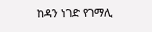ከዳን ነገድ የገማሊ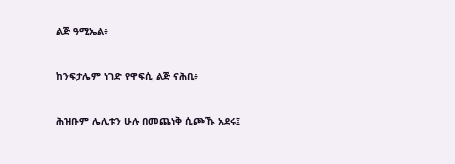ልጅ ዓሚኤል፥


ከንፍታሌም ነገድ የዋፍሲ ልጅ ናሕቢ፥


ሕዝቡም ሌሊቱን ሁሉ በመጨነቅ ሲጮኹ አደሩ፤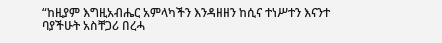“ከዚያም እግዚአብሔር አምላካችን እንዳዘዘን ከሲና ተነሥተን እናንተ ባያችሁት አስቸጋሪ በረሓ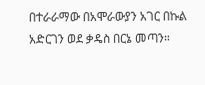በተራራማው በአሞራውያን አገር በኩል አድርገን ወደ ቃዴስ በርኔ መጣን።